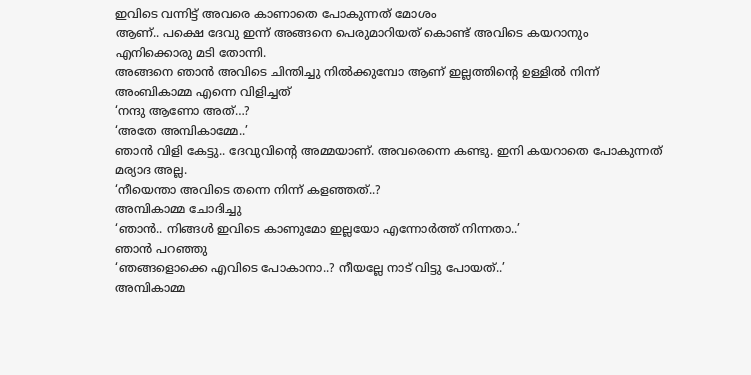ഇവിടെ വന്നിട്ട് അവരെ കാണാതെ പോകുന്നത് മോശം
ആണ്.. പക്ഷെ ദേവു ഇന്ന് അങ്ങനെ പെരുമാറിയത് കൊണ്ട് അവിടെ കയറാനും എനിക്കൊരു മടി തോന്നി.
അങ്ങനെ ഞാൻ അവിടെ ചിന്തിച്ചു നിൽക്കുമ്പോ ആണ് ഇല്ലത്തിന്റെ ഉള്ളിൽ നിന്ന് അംബികാമ്മ എന്നെ വിളിച്ചത്
‘നന്ദു ആണോ അത്…?
‘അതേ അമ്പികാമ്മേ..’
ഞാൻ വിളി കേട്ടു.. ദേവുവിന്റെ അമ്മയാണ്. അവരെന്നെ കണ്ടു. ഇനി കയറാതെ പോകുന്നത് മര്യാദ അല്ല.
‘നീയെന്താ അവിടെ തന്നെ നിന്ന് കളഞ്ഞത്..?
അമ്പികാമ്മ ചോദിച്ചു
‘ഞാൻ.. നിങ്ങൾ ഇവിടെ കാണുമോ ഇല്ലയോ എന്നോർത്ത് നിന്നതാ..’
ഞാൻ പറഞ്ഞു
‘ഞങ്ങളൊക്കെ എവിടെ പോകാനാ..? നീയല്ലേ നാട് വിട്ടു പോയത്..’
അമ്പികാമ്മ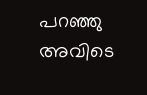പറഞ്ഞു
അവിടെ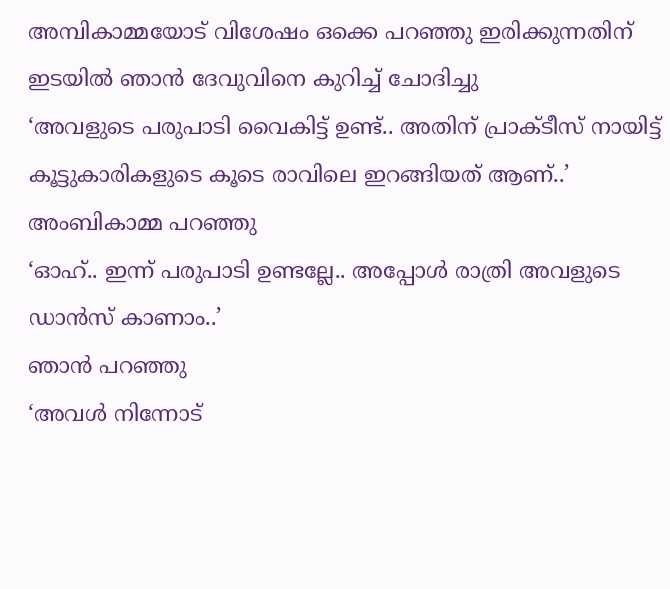അമ്പികാമ്മയോട് വിശേഷം ഒക്കെ പറഞ്ഞു ഇരിക്കുന്നതിന് ഇടയിൽ ഞാൻ ദേവുവിനെ കുറിച്ച് ചോദിച്ചു
‘അവളുടെ പരുപാടി വൈകിട്ട് ഉണ്ട്.. അതിന് പ്രാക്ടീസ് നായിട്ട് കൂട്ടുകാരികളുടെ കൂടെ രാവിലെ ഇറങ്ങിയത് ആണ്..’
അംബികാമ്മ പറഞ്ഞു
‘ഓഹ്.. ഇന്ന് പരുപാടി ഉണ്ടല്ലേ.. അപ്പോൾ രാത്രി അവളുടെ ഡാൻസ് കാണാം..’
ഞാൻ പറഞ്ഞു
‘അവൾ നിന്നോട്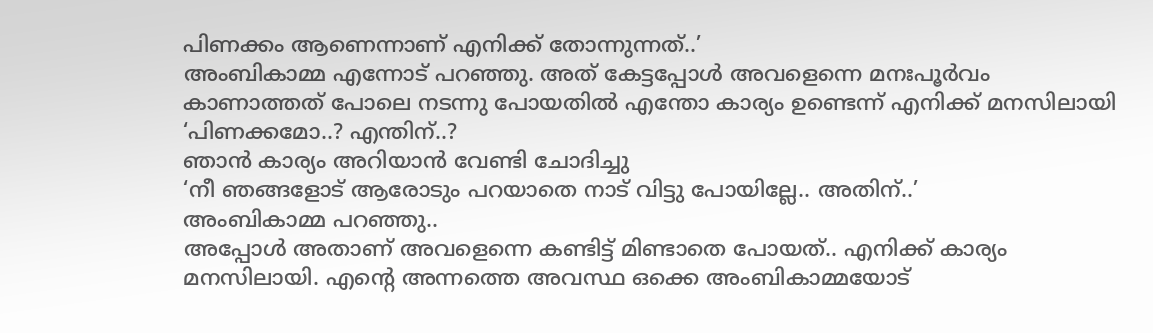പിണക്കം ആണെന്നാണ് എനിക്ക് തോന്നുന്നത്..’
അംബികാമ്മ എന്നോട് പറഞ്ഞു. അത് കേട്ടപ്പോൾ അവളെന്നെ മനഃപൂർവം കാണാത്തത് പോലെ നടന്നു പോയതിൽ എന്തോ കാര്യം ഉണ്ടെന്ന് എനിക്ക് മനസിലായി
‘പിണക്കമോ..? എന്തിന്..?
ഞാൻ കാര്യം അറിയാൻ വേണ്ടി ചോദിച്ചു
‘നീ ഞങ്ങളോട് ആരോടും പറയാതെ നാട് വിട്ടു പോയില്ലേ.. അതിന്..’
അംബികാമ്മ പറഞ്ഞു..
അപ്പോൾ അതാണ് അവളെന്നെ കണ്ടിട്ട് മിണ്ടാതെ പോയത്.. എനിക്ക് കാര്യം മനസിലായി. എന്റെ അന്നത്തെ അവസ്ഥ ഒക്കെ അംബികാമ്മയോട്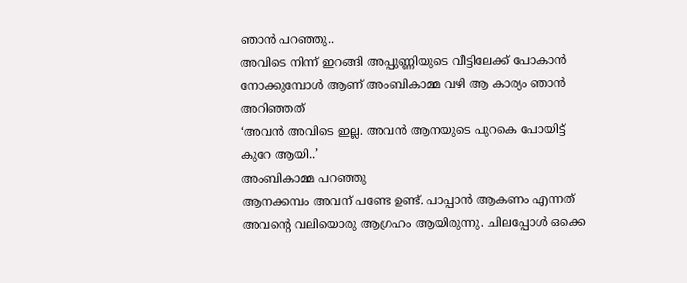ഞാൻ പറഞ്ഞു..
അവിടെ നിന്ന് ഇറങ്ങി അപ്പുണ്ണിയുടെ വീട്ടിലേക്ക് പോകാൻ നോക്കുമ്പോൾ ആണ് അംബികാമ്മ വഴി ആ കാര്യം ഞാൻ അറിഞ്ഞത്
‘അവൻ അവിടെ ഇല്ല. അവൻ ആനയുടെ പുറകെ പോയിട്ട് കുറേ ആയി..’
അംബികാമ്മ പറഞ്ഞു
ആനക്കമ്പം അവന് പണ്ടേ ഉണ്ട്. പാപ്പാൻ ആകണം എന്നത് അവന്റെ വലിയൊരു ആഗ്രഹം ആയിരുന്നു. ചിലപ്പോൾ ഒക്കെ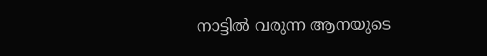നാട്ടിൽ വരുന്ന ആനയുടെ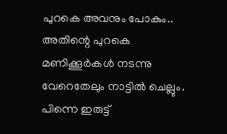പുറകെ അവനും പോകും..
അതിന്റെ പുറകെ മണിക്കൂർകൾ നടന്നു വേറെതേലും നാട്ടിൽ ചെല്ലും. പിന്നെ ഇരുട്ട്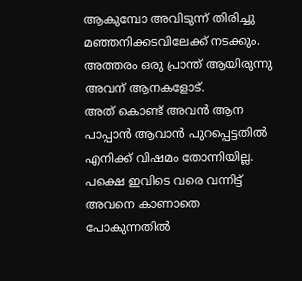ആകുമ്പോ അവിടുന്ന് തിരിച്ചു മഞ്ഞനിക്കടവിലേക്ക് നടക്കും. അത്തരം ഒരു പ്രാന്ത് ആയിരുന്നു അവന് ആനകളോട്.
അത് കൊണ്ട് അവൻ ആന പാപ്പാൻ ആവാൻ പുറപ്പെട്ടതിൽ എനിക്ക് വിഷമം തോന്നിയില്ല. പക്ഷെ ഇവിടെ വരെ വന്നിട്ട് അവനെ കാണാതെ പോകുന്നതിൽ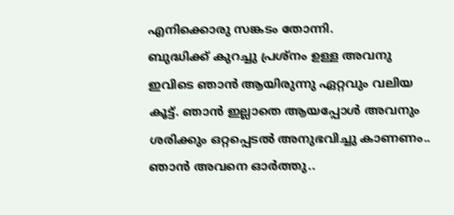എനിക്കൊരു സങ്കടം തോന്നി.
ബുദ്ധിക്ക് കുറച്ചു പ്രശ്നം ഉള്ള അവനു ഇവിടെ ഞാൻ ആയിരുന്നു ഏറ്റവും വലിയ കൂട്ട്. ഞാൻ ഇല്ലാതെ ആയപ്പോൾ അവനും ശരിക്കും ഒറ്റപ്പെടൽ അനുഭവിച്ചു കാണണം.. ഞാൻ അവനെ ഓർത്തു..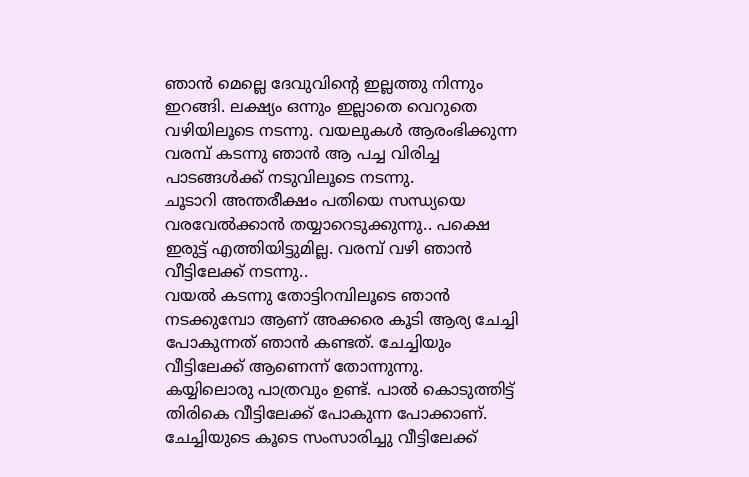ഞാൻ മെല്ലെ ദേവുവിന്റെ ഇല്ലത്തു നിന്നും ഇറങ്ങി. ലക്ഷ്യം ഒന്നും ഇല്ലാതെ വെറുതെ വഴിയിലൂടെ നടന്നു. വയലുകൾ ആരംഭിക്കുന്ന വരമ്പ് കടന്നു ഞാൻ ആ പച്ച വിരിച്ച പാടങ്ങൾക്ക് നടുവിലൂടെ നടന്നു.
ചൂടാറി അന്തരീക്ഷം പതിയെ സന്ധ്യയെ വരവേൽക്കാൻ തയ്യാറെടുക്കുന്നു.. പക്ഷെ ഇരുട്ട് എത്തിയിട്ടുമില്ല. വരമ്പ് വഴി ഞാൻ വീട്ടിലേക്ക് നടന്നു..
വയൽ കടന്നു തോട്ടിറമ്പിലൂടെ ഞാൻ നടക്കുമ്പോ ആണ് അക്കരെ കൂടി ആര്യ ചേച്ചി പോകുന്നത് ഞാൻ കണ്ടത്. ചേച്ചിയും വീട്ടിലേക്ക് ആണെന്ന് തോന്നുന്നു.
കയ്യിലൊരു പാത്രവും ഉണ്ട്. പാൽ കൊടുത്തിട്ട് തിരികെ വീട്ടിലേക്ക് പോകുന്ന പോക്കാണ്. ചേച്ചിയുടെ കൂടെ സംസാരിച്ചു വീട്ടിലേക്ക്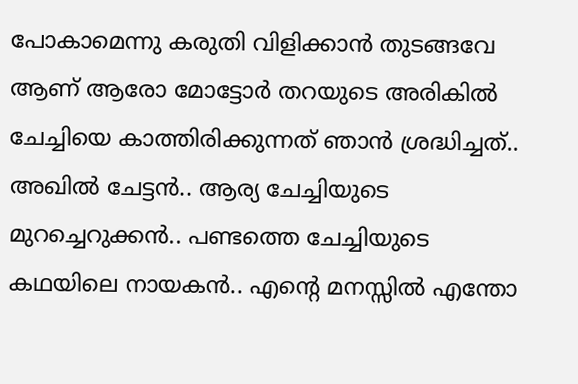പോകാമെന്നു കരുതി വിളിക്കാൻ തുടങ്ങവേ ആണ് ആരോ മോട്ടോർ തറയുടെ അരികിൽ ചേച്ചിയെ കാത്തിരിക്കുന്നത് ഞാൻ ശ്രദ്ധിച്ചത്..
അഖിൽ ചേട്ടൻ.. ആര്യ ചേച്ചിയുടെ മുറച്ചെറുക്കൻ.. പണ്ടത്തെ ചേച്ചിയുടെ കഥയിലെ നായകൻ.. എന്റെ മനസ്സിൽ എന്തോ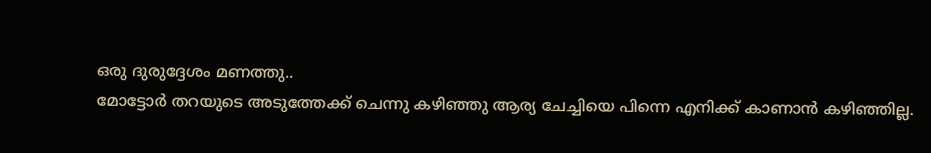ഒരു ദുരുദ്ദേശം മണത്തു..
മോട്ടോർ തറയുടെ അടുത്തേക്ക് ചെന്നു കഴിഞ്ഞു ആര്യ ചേച്ചിയെ പിന്നെ എനിക്ക് കാണാൻ കഴിഞ്ഞില്ല.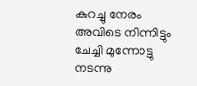കുറച്ചു നേരം അവിടെ നിന്നിട്ടും ചേച്ചി മുന്നോട്ടു നടന്നു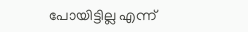പോയിട്ടില്ല എന്ന്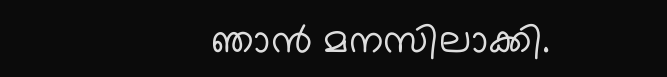ഞാൻ മനസിലാക്കി.